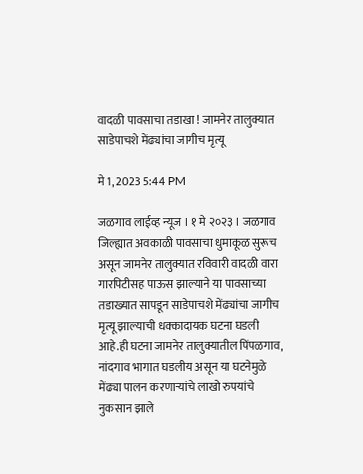वादळी पावसाचा तडाखा ! जामनेर तालुक्यात साडेपाचशे मेंढ्यांचा जागीच मृत्यू

मे 1, 2023 5:44 PM

जळगाव लाईव्ह न्यूज । १ मे २०२३ । जळगाव जिल्ह्यात अवकाळी पावसाचा धुमाकूळ सुरूच असून जामनेर तालुक्यात रविवारी वादळी वारा गारपिटीसह पाऊस झाल्याने या पावसाच्या तडाख्यात सापडून साडेपाचशे मेंढ्यांचा जागीच मृत्यू झाल्याची धक्कादायक घटना घडली आहे.ही घटना जामनेर तालुक्यातील पिंपळगाव, नांदगाव भागात घडलीय असून या घटनेमुळे मेंढ्या पालन करणाऱ्यांचे लाखो रुपयांचे नुकसान झाले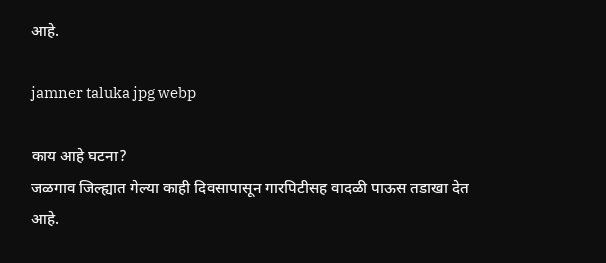आहे.

jamner taluka jpg webp

काय आहे घटना?
जळगाव जिल्ह्यात गेल्या काही दिवसापासून गारपिटीसह वादळी पाऊस तडाखा देत आहे.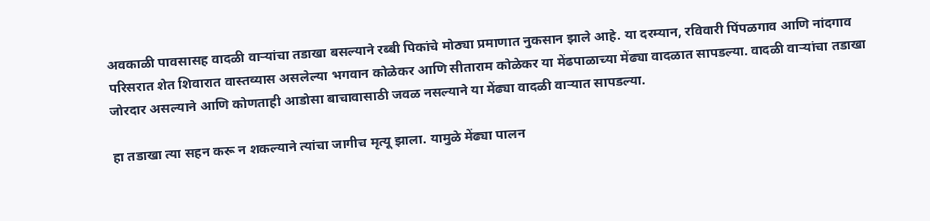अवकाळी पावसासह वादळी वाऱ्यांचा तडाखा बसल्याने रब्बी पिकांचे मोठ्या प्रमाणात नुकसान झाले आहे. या दरम्यान, रविवारी पिंपळगाव आणि नांदगाव परिसरात शेत शिवारात वास्तव्यास असलेल्या भगवान कोळेकर आणि सीताराम कोळेकर या मेंढपाळाच्या मेंढ्या वादळात सापडल्या. वादळी वाऱ्यांचा तडाखा जोरदार असल्याने आणि कोणताही आडोसा बाचावासाठी जवळ नसल्याने या मेंढ्या वादळी वाऱ्यात सापडल्या.

हा तडाखा त्या सहन करू न शकल्याने त्यांचा जागीच मृत्यू झाला. यामुळे मेंढ्या पालन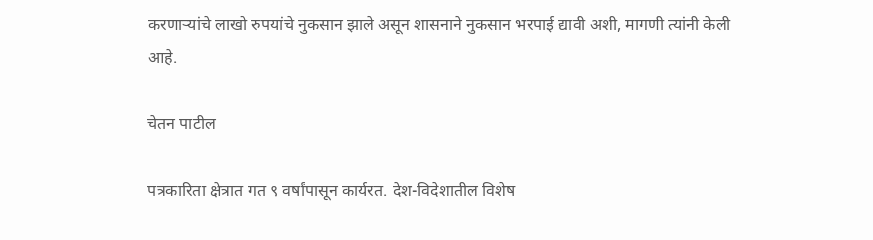करणाऱ्यांचे लाखो रुपयांचे नुकसान झाले असून शासनाने नुकसान भरपाई द्यावी अशी, मागणी त्यांनी केली आहे.

चेतन पाटील

पत्रकारिता क्षेत्रात गत ९ वर्षांपासून कार्यरत. देश-विदेशातील विशेष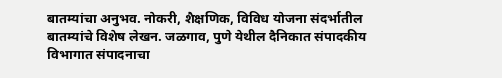बातम्यांचा अनुभव. नोकरी, शैक्षणिक, विविध योजना संदर्भातील बातम्यांचे विशेष लेखन. जळगाव, पुणे येथील दैनिकात संपादकीय विभागात संपादनाचा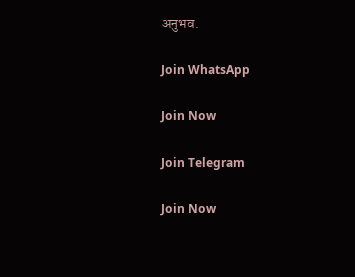अनुभव.

Join WhatsApp

Join Now

Join Telegram

Join Now